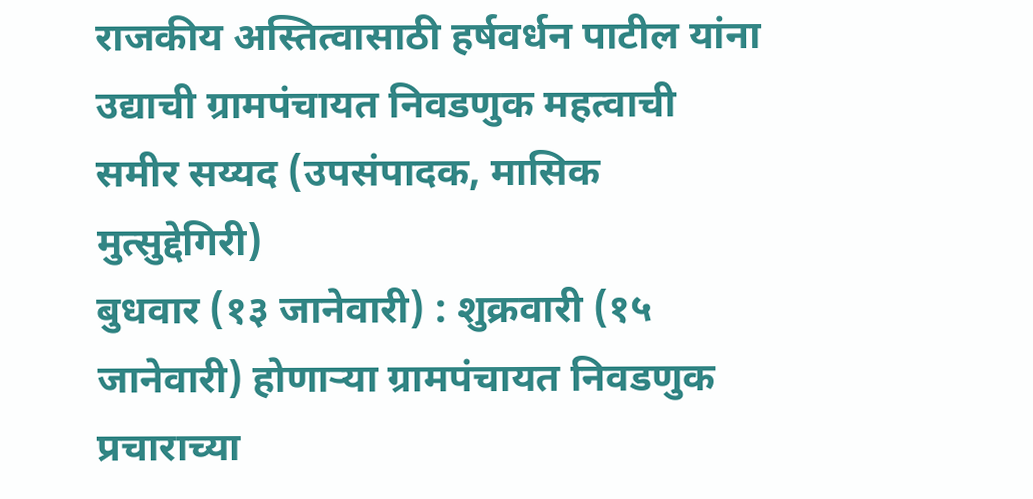राजकीय अस्तित्वासाठी हर्षवर्धन पाटील यांना उद्याची ग्रामपंचायत निवडणुक महत्वाची
समीर सय्यद (उपसंपादक, मासिक मुत्सुद्देगिरी)
बुधवार (१३ जानेवारी) : शुक्रवारी (१५ जानेवारी) होणाऱ्या ग्रामपंचायत निवडणुक प्रचाराच्या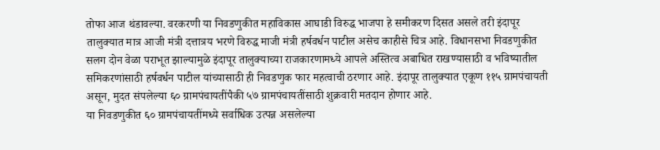तोफा आज थंडावल्या. वरकरणी या निवडणुकीत महाविकास आघाडी विरुद्ध भाजपा हे समीकरण दिसत असले तरी इंदापूर तालुक्यात मात्र आजी मंत्री दत्तात्रय भरणे विरुद्ध माजी मंत्री हर्षवर्धन पाटील असेच काहीसे चित्र आहे. विधानसभा निवडणुकीत सलग दोन वेळा पराभूत झाल्यामुळे इंदापूर तालुक्याच्या राजकारणामध्ये आपले अस्तित्व अबाधित राखण्यासाठी व भविष्यातील समिकरणांसाठी हर्षवर्धन पाटील यांच्यासाठी ही निवडणुक फार महत्वाची ठरणार आहे. इंदापूर तालुक्यात एकूण ११५ ग्रामपंचायती असून, मुदत संपलेल्या ६० ग्रामपंचायतींपैकी ५७ ग्रामपंचायतींसाठी शुक्रवारी मतदान होणार आहे.
या निवडणुकीत ६० ग्रामपंचायतींमध्ये सर्वाधिक उत्पन्न असलेल्या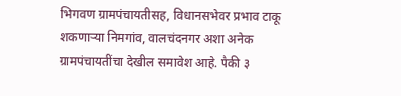भिगवण ग्रामपंचायतीसह, विधानसभेवर प्रभाव टाकू शकणाऱ्या निमगांव, वालचंदनगर अशा अनेक ग्रामपंचायतींचा देखील समावेश आहे. पैकी ३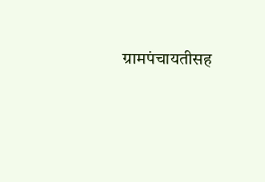ग्रामपंचायतीसह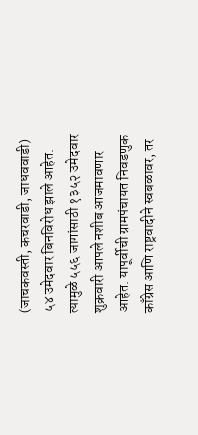(जाचकवस्ती, कचरवाडी, जाधववाडी) ५४ उमेदवार बिनविरोध झाले आहेत. त्यामुळे ५५६ जागांसाठी १३५२ उमेदवार शुक्रवारी आपले नशीब आजमावणार आहेत. यापूर्वीची ग्रामपंचायत निवडणुक काँग्रेस आणि राष्ट्रवादीने स्वबळावर, तर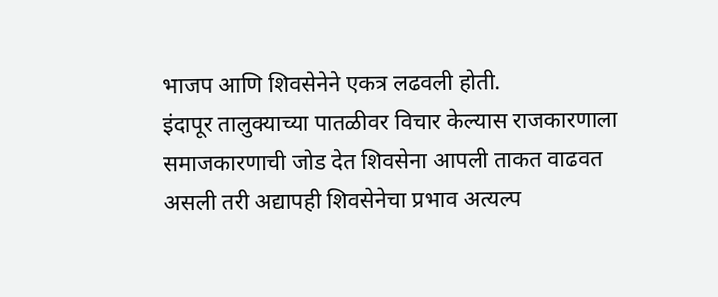भाजप आणि शिवसेनेने एकत्र लढवली होती.
इंदापूर तालुक्याच्या पातळीवर विचार केल्यास राजकारणाला समाजकारणाची जोड देत शिवसेना आपली ताकत वाढवत असली तरी अद्यापही शिवसेनेचा प्रभाव अत्यल्प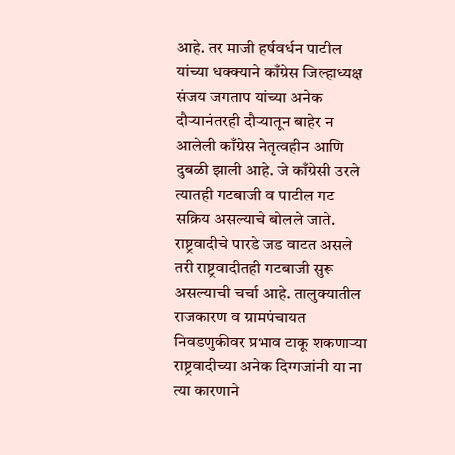आहे. तर माजी हर्षवर्धन पाटील यांच्या धक्क्याने काँग्रेस जिल्हाध्यक्ष संजय जगताप यांच्या अनेक दौऱ्यानंतरही दौऱ्यातून बाहेर न आलेली काँग्रेस नेतृत्वहीन आणि दुबळी झाली आहे. जे काँग्रेसी उरले त्यातही गटबाजी व पाटील गट सक्रिय असल्याचे बोलले जाते. राष्ट्रवादीचे पारडे जड वाटत असले तरी राष्ट्रवादीतही गटबाजी सुरू असल्याची चर्चा आहे. तालुक्यातील राजकारण व ग्रामपंचायत निवडणुकीवर प्रभाव टाकू शकणाऱ्या राष्ट्रवादीच्या अनेक दिग्गजांनी या ना त्या कारणाने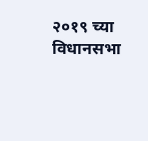२०१९ च्या विधानसभा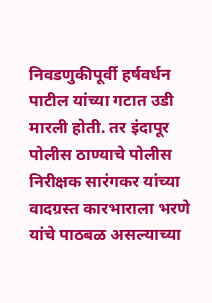निवडणुकीपूर्वी हर्षवर्धन पाटील यांच्या गटात उडी मारली होती. तर इंदापूर पोलीस ठाण्याचे पोलीस निरीक्षक सारंगकर यांच्या वादग्रस्त कारभाराला भरणे यांचे पाठबळ असल्याच्या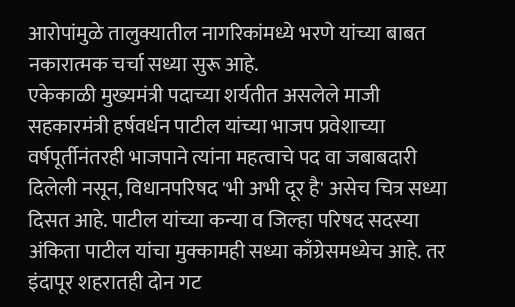आरोपांमुळे तालुक्यातील नागरिकांमध्ये भरणे यांच्या बाबत नकारात्मक चर्चा सध्या सुरू आहे.
एकेकाळी मुख्यमंत्री पदाच्या शर्यतीत असलेले माजी सहकारमंत्री हर्षवर्धन पाटील यांच्या भाजप प्रवेशाच्या वर्षपूर्तीनंतरही भाजपाने त्यांना महत्वाचे पद वा जबाबदारी दिलेली नसून, विधानपरिषद 'भी अभी दूर है' असेच चित्र सध्या दिसत आहे. पाटील यांच्या कन्या व जिल्हा परिषद सदस्या अंकिता पाटील यांचा मुक्कामही सध्या काँग्रेसमध्येच आहे. तर इंदापूर शहरातही दोन गट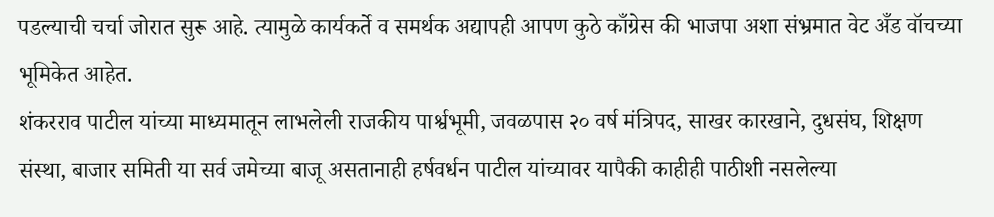पडल्याची चर्चा जोरात सुरू आहे. त्यामुळे कार्यकर्ते व समर्थक अद्यापही आपण कुठे काँग्रेस की भाजपा अशा संभ्रमात वेट अँड वॉचच्या भूमिकेत आहेत.
शंकरराव पाटील यांच्या माध्यमातून लाभलेली राजकीय पार्श्वभूमी, जवळपास २० वर्ष मंत्रिपद, साखर कारखाने, दुधसंघ, शिक्षण संस्था, बाजार समिती या सर्व जमेच्या बाजू असतानाही हर्षवर्धन पाटील यांच्यावर यापैकी काहीही पाठीशी नसलेल्या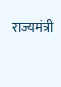राज्यमंत्री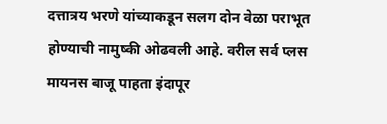दत्तात्रय भरणे यांच्याकडून सलग दोन वेळा पराभूत होण्याची नामुष्की ओढवली आहे. वरील सर्व प्लस मायनस बाजू पाहता इंदापूर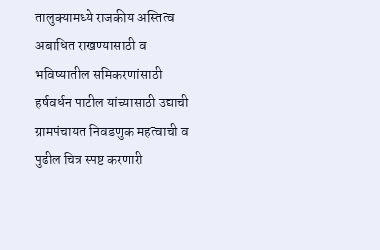तालुक्यामध्ये राजकीय अस्तित्व अबाधित राखण्यासाठी व भविष्यातील समिकरणांसाठी हर्षवर्धन पाटील यांच्यासाठी उद्याची ग्रामपंचायत निवडणुक महत्वाची व पुढील चित्र स्पष्ट करणारी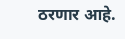ठरणार आहे.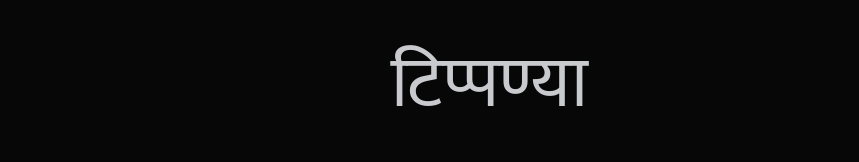टिप्पण्या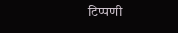टिप्पणी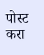पोस्ट करा